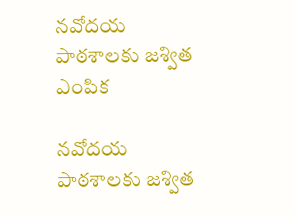నవోదయ పాఠశాలకు జశ్విత ఎంపిక

నవోదయ పాఠశాలకు జశ్విత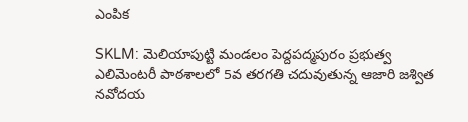ఎంపిక

SKLM: మెలియాపుట్టి మండలం పెద్దపద్మపురం ప్రభుత్వ ఎలిమెంటరీ పాఠశాలలో 5వ తరగతి చదువుతున్న ఆజారి జశ్విత నవోదయ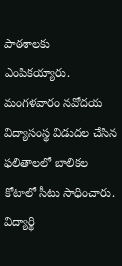పాఠశాలకు ఎంపికయ్యారు. మంగళవారం నవోదయ విద్యాసంస్థ విడుదల చేసిన ఫలితాలలో బాలికల కోటాలో సీటు సాధించారు. విద్యార్థి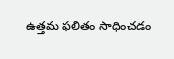ఉత్తమ ఫలితం సాధించడం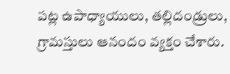పట్ల ఉపాధ్యాయులు, తల్లిదండ్రులు, గ్రామస్తులు ఆనందం వ్యక్తం చేశారు.